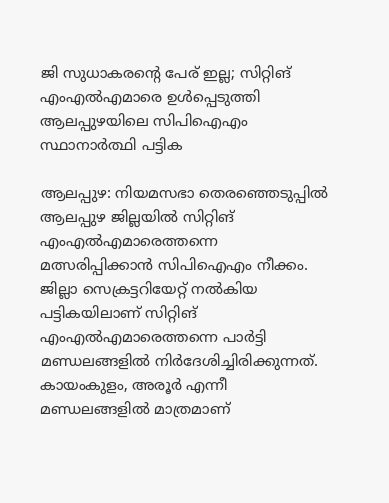ജി സുധാകരന്റെ പേര് ഇല്ല; സിറ്റിങ് എംഎൽഎമാരെ ഉൾപ്പെടുത്തി ആലപ്പുഴയിലെ സിപിഐഎം സ്ഥാനാർത്ഥി പട്ടിക

ആലപ്പുഴ: നിയമസഭാ തെരഞ്ഞെടുപ്പിൽ ആലപ്പുഴ ജില്ലയിൽ സിറ്റിങ് എംഎൽഎമാരെത്തന്നെ മത്സരിപ്പിക്കാൻ സിപിഐഎം നീക്കം. ജില്ലാ സെക്രട്ടറിയേറ്റ് നൽകിയ പട്ടികയിലാണ് സിറ്റിങ് എംഎൽഎമാരെത്തന്നെ പാർട്ടി മണ്ഡലങ്ങളിൽ നിർദേശിച്ചിരിക്കുന്നത്. കായംകുളം, അരൂർ എന്നീ മണ്ഡലങ്ങളിൽ മാത്രമാണ്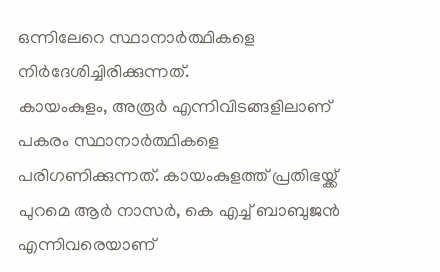ഒന്നിലേറെ സ്ഥാനാർത്ഥികളെ നിർദേശിച്ചിരിക്കുന്നത്.
കായംകുളം, അരൂർ എന്നിവിടങ്ങളിലാണ് പകരം സ്ഥാനാർത്ഥികളെ പരിഗണിക്കുന്നത്. കായംകുളത്ത് പ്രതിഭയ്ക്ക് പുറമെ ആർ നാസർ, കെ എച്ച് ബാബുജൻ എന്നിവരെയാണ്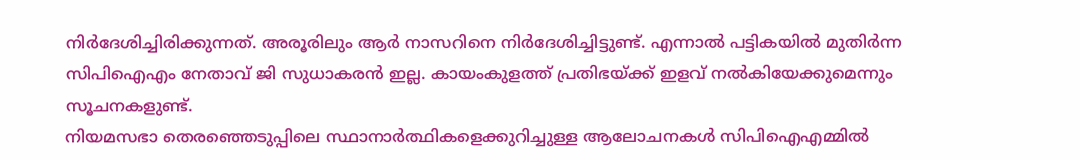നിർദേശിച്ചിരിക്കുന്നത്. അരൂരിലും ആർ നാസറിനെ നിർദേശിച്ചിട്ടുണ്ട്. എന്നാൽ പട്ടികയിൽ മുതിർന്ന സിപിഐഎം നേതാവ് ജി സുധാകരൻ ഇല്ല. കായംകുളത്ത് പ്രതിഭയ്ക്ക് ഇളവ് നൽകിയേക്കുമെന്നും സൂചനകളുണ്ട്.
നിയമസഭാ തെരഞ്ഞെടുപ്പിലെ സ്ഥാനാർത്ഥികളെക്കുറിച്ചുള്ള ആലോചനകൾ സിപിഐഎമ്മിൽ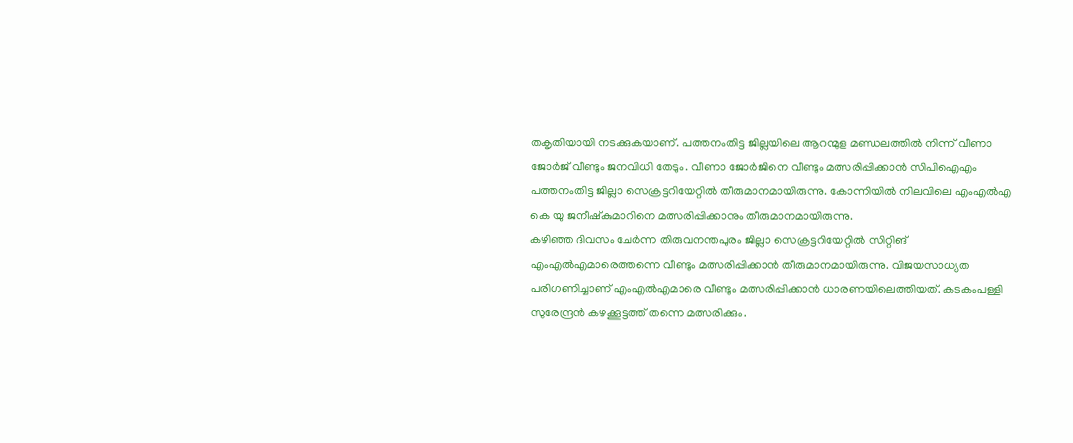തകൃതിയായി നടക്കുകയാണ്. പത്തനംതിട്ട ജില്ലയിലെ ആറന്മുള മണ്ഡലത്തിൽ നിന്ന് വീണാ ജോർജ് വീണ്ടും ജനവിധി തേടും. വീണാ ജോർജിനെ വീണ്ടും മത്സരിപ്പിക്കാൻ സിപിഐഎം പത്തനംതിട്ട ജില്ലാ സെക്രട്ടറിയേറ്റിൽ തീരുമാനമായിരുന്നു. കോന്നിയിൽ നിലവിലെ എംഎൽഎ കെ യു ജനീഷ്കുമാറിനെ മത്സരിപ്പിക്കാനും തീരുമാനമായിരുന്നു.
കഴിഞ്ഞ ദിവസം ചേർന്ന തിരുവനന്തപുരം ജില്ലാ സെക്രട്ടറിയേറ്റിൽ സിറ്റിങ് എംഎൽഎമാരെത്തന്നെ വീണ്ടും മത്സരിപ്പിക്കാൻ തീരുമാനമായിരുന്നു. വിജയസാധ്യത പരിഗണിച്ചാണ് എംഎൽഎമാരെ വീണ്ടും മത്സരിപ്പിക്കാൻ ധാരണയിലെത്തിയത്. കടകംപള്ളി സുരേന്ദ്രൻ കഴക്കൂട്ടത്ത് തന്നെ മത്സരിക്കും.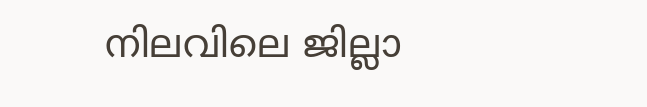നിലവിലെ ജില്ലാ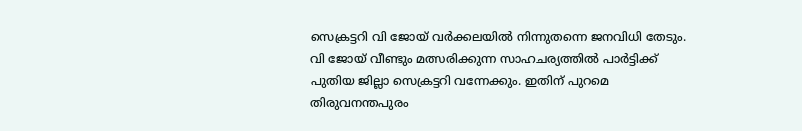സെക്രട്ടറി വി ജോയ് വർക്കലയിൽ നിന്നുതന്നെ ജനവിധി തേടും. വി ജോയ് വീണ്ടും മത്സരിക്കുന്ന സാഹചര്യത്തിൽ പാർട്ടിക്ക് പുതിയ ജില്ലാ സെക്രട്ടറി വന്നേക്കും. ഇതിന് പുറമെ തിരുവനന്തപുരം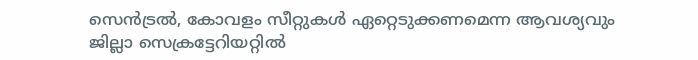സെൻട്രൽ, കോവളം സീറ്റുകൾ ഏറ്റെടുക്കണമെന്ന ആവശ്യവും ജില്ലാ സെക്രട്ടേറിയറ്റിൽ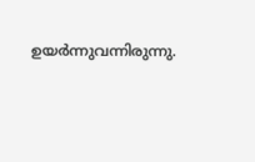ഉയർന്നുവന്നിരുന്നു.